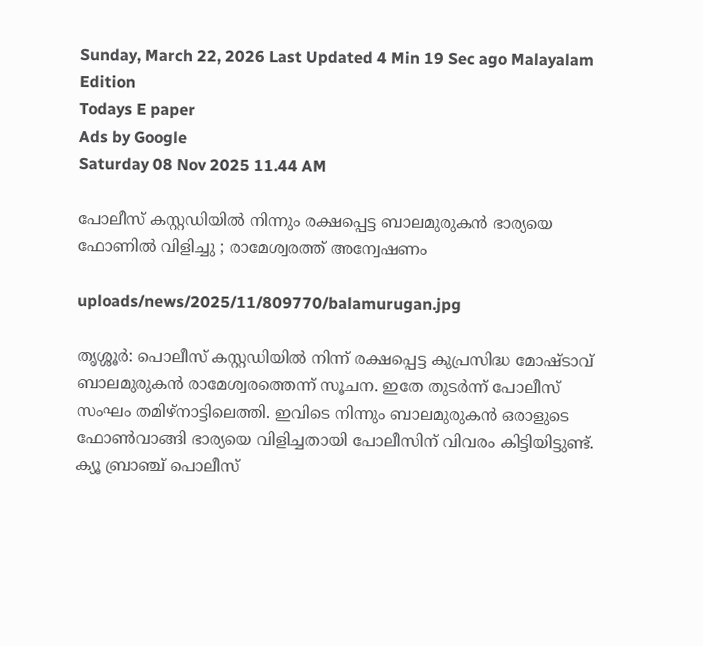Sunday, March 22, 2026 Last Updated 4 Min 19 Sec ago Malayalam Edition
Todays E paper
Ads by Google
Saturday 08 Nov 2025 11.44 AM

പോലീസ് കസ്റ്റഡിയില്‍ നിന്നും രക്ഷപ്പെട്ട ബാലമുരുകന്‍ ഭാര്യയെ ഫോണില്‍ വിളിച്ചു ; രാമേശ്വരത്ത് അന്വേഷണം

uploads/news/2025/11/809770/balamurugan.jpg

തൃശ്ശൂര്‍: പൊലീസ് കസ്റ്റഡിയില്‍ നിന്ന് രക്ഷപ്പെട്ട കുപ്രസിദ്ധ മോഷ്ടാവ് ബാലമുരുകന്‍ രാമേശ്വരത്തെന്ന് സൂചന. ഇതേ തുടര്‍ന്ന് പോലീസ് സംഘം തമിഴ്‌നാട്ടിലെത്തി. ഇവിടെ നിന്നും ബാലമുരുകന്‍ ഒരാളുടെ ഫോണ്‍വാങ്ങി ഭാര്യയെ വിളിച്ചതായി പോലീസിന് വിവരം കിട്ടിയിട്ടുണ്ട്. ക്യൂ ബ്രാഞ്ച് പൊലീസ്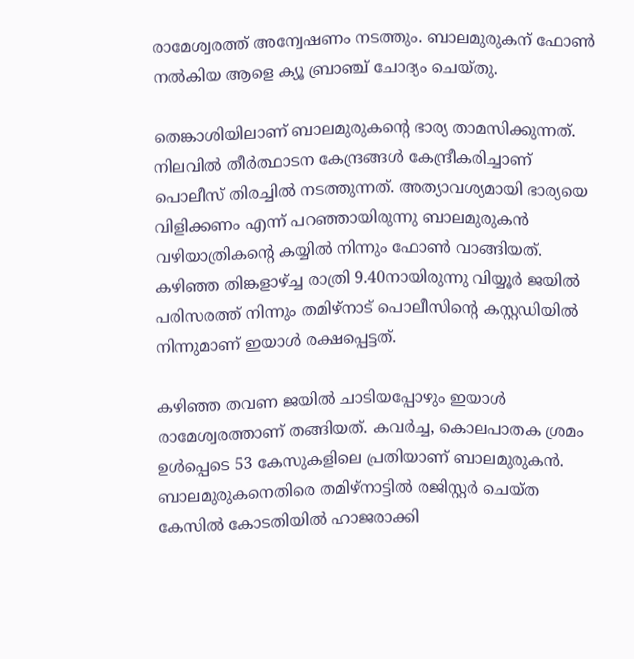രാമേശ്വരത്ത് അന്വേഷണം നടത്തും. ബാലമുരുകന് ഫോണ്‍ നല്‍കിയ ആളെ ക്യൂ ബ്രാഞ്ച് ചോദ്യം ചെയ്തു.

തെങ്കാശിയിലാണ് ബാലമുരുകന്റെ ഭാര്യ താമസിക്കുന്നത്. നിലവില്‍ തീര്‍ത്ഥാടന കേന്ദ്രങ്ങള്‍ കേന്ദ്രീകരിച്ചാണ് പൊലീസ് തിരച്ചില്‍ നടത്തുന്നത്. അത്യാവശ്യമായി ഭാര്യയെ വിളിക്കണം എന്ന് പറഞ്ഞായിരുന്നു ബാലമുരുകന്‍ വഴിയാത്രികന്റെ കയ്യില്‍ നിന്നും ഫോണ്‍ വാങ്ങിയത്. കഴിഞ്ഞ തിങ്കളാഴ്ച്ച രാത്രി 9.40നായിരുന്നു വിയ്യൂര്‍ ജയില്‍ പരിസരത്ത് നിന്നും തമിഴ്‌നാട് പൊലീസിന്റെ കസ്റ്റഡിയില്‍ നിന്നുമാണ് ഇയാള്‍ രക്ഷപ്പെട്ടത്.

കഴിഞ്ഞ തവണ ജയില്‍ ചാടിയപ്പോഴും ഇയാള്‍ രാമേശ്വരത്താണ് തങ്ങിയത്. കവര്‍ച്ച, കൊലപാതക ശ്രമം ഉള്‍പ്പെടെ 53 കേസുകളിലെ പ്രതിയാണ് ബാലമുരുകന്‍. ബാലമുരുകനെതിരെ തമിഴ്നാട്ടില്‍ രജിസ്റ്റര്‍ ചെയ്ത കേസില്‍ കോടതിയില്‍ ഹാജരാക്കി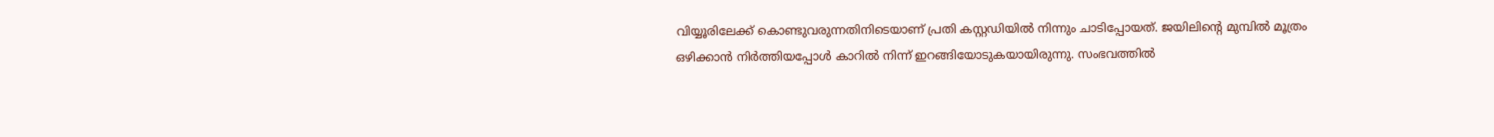വിയ്യൂരിലേക്ക് കൊണ്ടുവരുന്നതിനിടെയാണ് പ്രതി കസ്റ്റഡിയില്‍ നിന്നും ചാടിപ്പോയത്. ജയിലിന്റെ മുമ്പില്‍ മൂത്രം ഒഴിക്കാന്‍ നിര്‍ത്തിയപ്പോള്‍ കാറില്‍ നിന്ന് ഇറങ്ങിയോടുകയായിരുന്നു. സംഭവത്തില്‍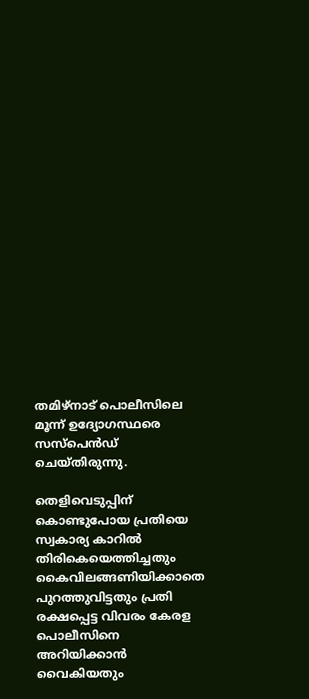തമിഴ്നാട് പൊലീസിലെ മൂന്ന് ഉദ്യോഗസ്ഥരെ സസ്‌പെന്‍ഡ് ചെയ്തിരുന്നു.

തെളിവെടുപ്പിന് കൊണ്ടുപോയ പ്രതിയെ സ്വകാര്യ കാറില്‍ തിരികെയെത്തിച്ചതും കൈവിലങ്ങണിയിക്കാതെ പുറത്തുവിട്ടതും പ്രതി രക്ഷപ്പെട്ട വിവരം കേരള പൊലീസിനെ അറിയിക്കാന്‍ വൈകിയതും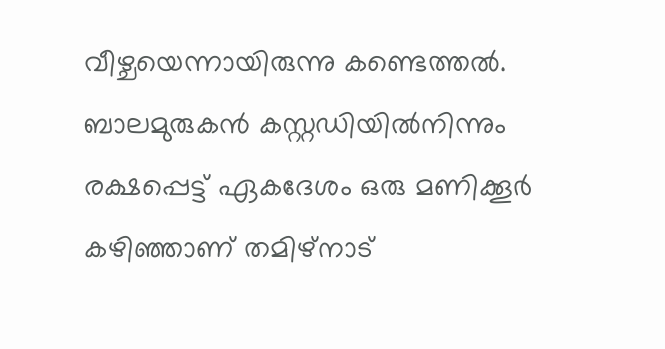വീഴ്ചയെന്നായിരുന്നു കണ്ടെത്തല്‍. ബാലമുരുകന്‍ കസ്റ്റഡിയില്‍നിന്നും രക്ഷപ്പെട്ട് ഏകദേശം ഒരു മണിക്കൂര്‍ കഴിഞ്ഞാണ് തമിഴ്‌നാട്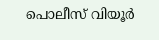പൊലീസ് വിയൂര്‍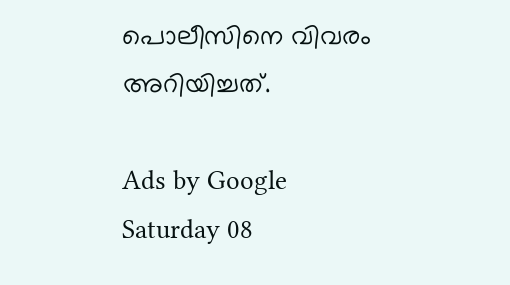പൊലീസിനെ വിവരം അറിയിച്ചത്.

Ads by Google
Saturday 08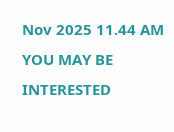Nov 2025 11.44 AM
YOU MAY BE INTERESTED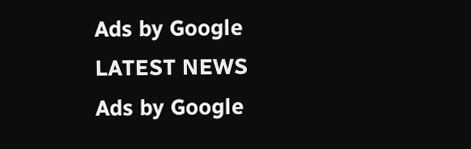Ads by Google
LATEST NEWS
Ads by Google